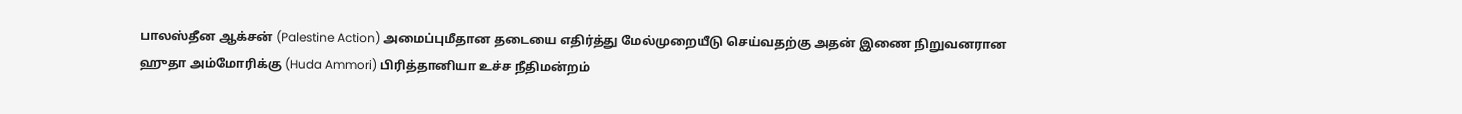பாலஸ்தீன ஆக்சன் (Palestine Action) அமைப்புமீதான தடையை எதிர்த்து மேல்முறையீடு செய்வதற்கு அதன் இணை நிறுவனரான ஹுதா அம்மோரிக்கு (Huda Ammori) பிரித்தானியா உச்ச நீதிமன்றம்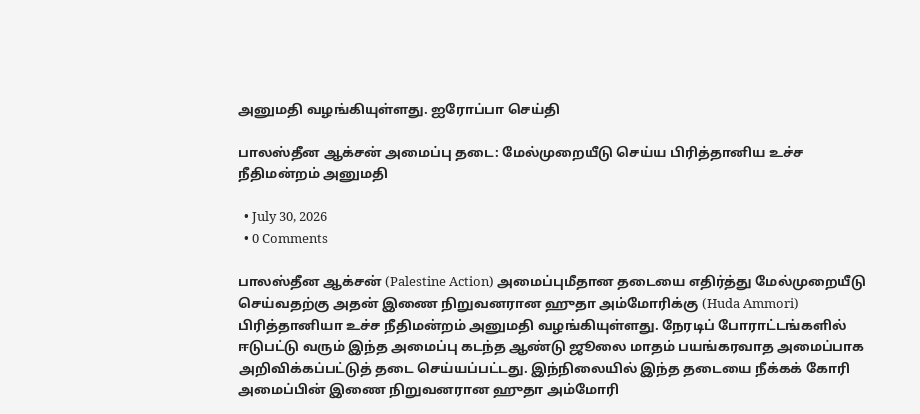அனுமதி வழங்கியுள்ளது. ஐரோப்பா செய்தி

பாலஸ்தீன ஆக்சன் அமைப்பு தடை: மேல்முறையீடு செய்ய பிரித்தானிய உச்ச நீதிமன்றம் அனுமதி

  • July 30, 2026
  • 0 Comments

பாலஸ்தீன ஆக்சன் (Palestine Action) அமைப்புமீதான தடையை எதிர்த்து மேல்முறையீடு செய்வதற்கு அதன் இணை நிறுவனரான ஹுதா அம்மோரிக்கு (Huda Ammori) பிரித்தானியா உச்ச நீதிமன்றம் அனுமதி வழங்கியுள்ளது. நேரடிப் போராட்டங்களில் ஈடுபட்டு வரும் இந்த அமைப்பு கடந்த ஆண்டு ஜூலை மாதம் பயங்கரவாத அமைப்பாக அறிவிக்கப்பட்டுத் தடை செய்யப்பட்டது. இந்நிலையில் இந்த தடையை நீக்கக் கோரி அமைப்பின் இணை நிறுவனரான ஹுதா அம்மோரி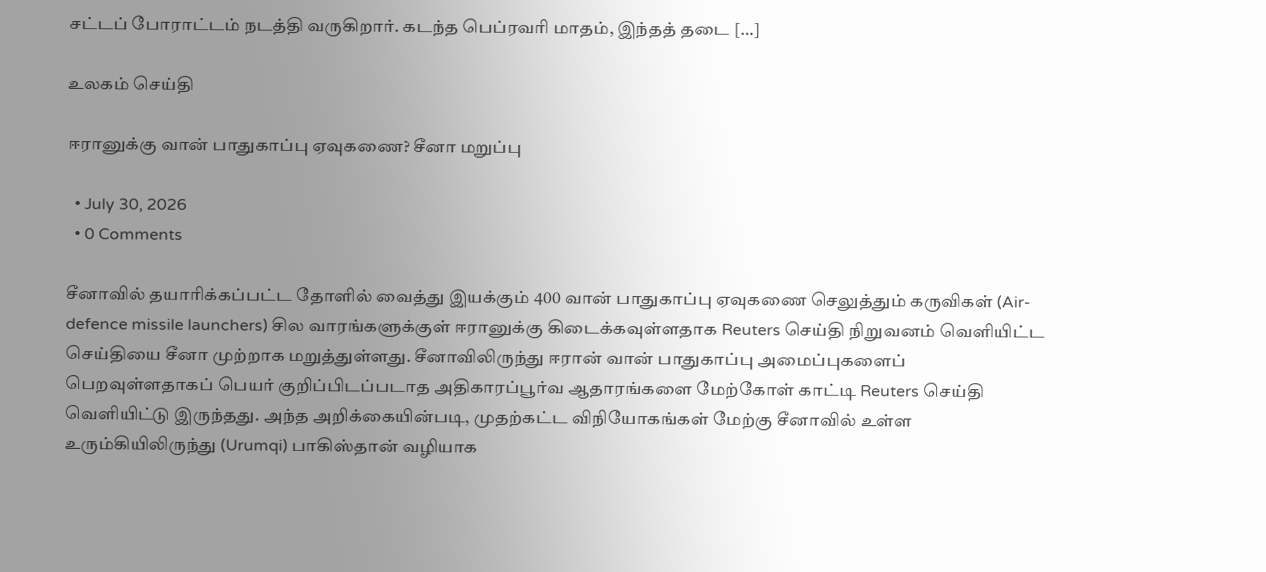சட்டப் போராட்டம் நடத்தி வருகிறார். கடந்த பெப்ரவரி மாதம், இந்தத் தடை […]

உலகம் செய்தி

ஈரானுக்கு வான் பாதுகாப்பு ஏவுகணை? சீனா மறுப்பு

  • July 30, 2026
  • 0 Comments

சீனாவில் தயாரிக்கப்பட்ட தோளில் வைத்து இயக்கும் 400 வான் பாதுகாப்பு ஏவுகணை செலுத்தும் கருவிகள் (Air-defence missile launchers) சில வாரங்களுக்குள் ஈரானுக்கு கிடைக்கவுள்ளதாக Reuters செய்தி நிறுவனம் வெளியிட்ட செய்தியை சீனா முற்றாக மறுத்துள்ளது. சீனாவிலிருந்து ஈரான் வான் பாதுகாப்பு அமைப்புகளைப் பெறவுள்ளதாகப் பெயர் குறிப்பிடப்படாத அதிகாரப்பூர்வ ஆதாரங்களை மேற்கோள் காட்டி Reuters செய்தி வெளியிட்டு இருந்தது. அந்த அறிக்கையின்படி, முதற்கட்ட விநியோகங்கள் மேற்கு சீனாவில் உள்ள உரும்கியிலிருந்து (Urumqi) பாகிஸ்தான் வழியாக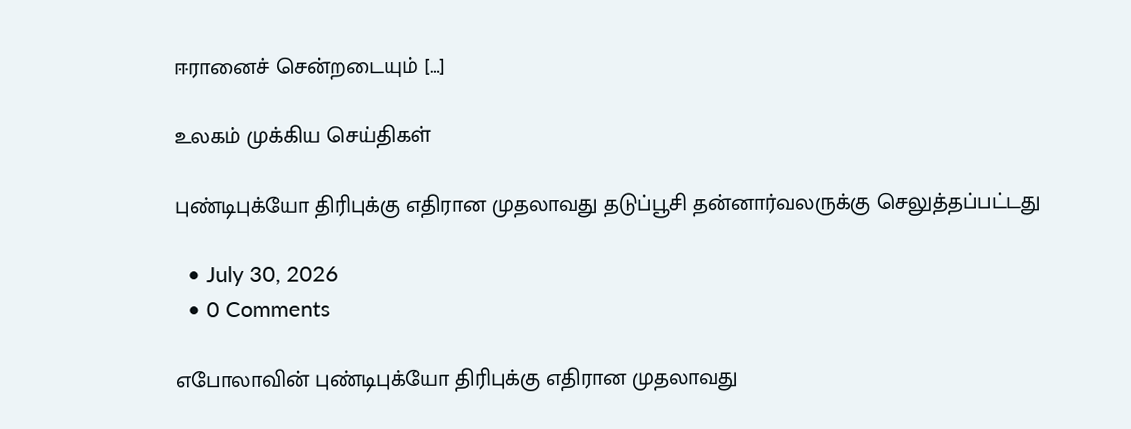ஈரானைச் சென்றடையும் […]

உலகம் முக்கிய செய்திகள்

புண்டிபுக்யோ திரிபுக்கு எதிரான முதலாவது தடுப்பூசி தன்னார்வலருக்கு செலுத்தப்பட்டது

  • July 30, 2026
  • 0 Comments

எபோலாவின் புண்டிபுக்யோ திரிபுக்கு எதிரான முதலாவது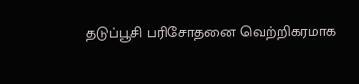தடுப்பூசி பரிசோதனை வெற்றிகரமாக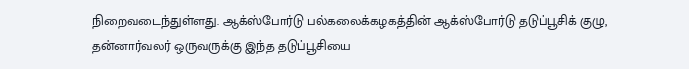நிறைவடைந்துள்ளது. ஆக்ஸ்போர்டு பல்கலைக்கழகத்தின் ஆக்ஸ்போர்டு தடுப்பூசிக் குழு, தன்னார்வலர் ஒருவருக்கு இந்த தடுப்பூசியை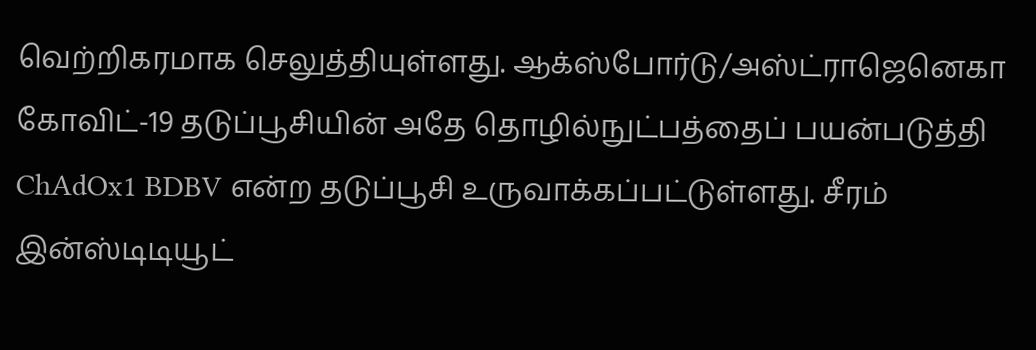வெற்றிகரமாக செலுத்தியுள்ளது. ஆக்ஸ்போர்டு/அஸ்ட்ராஜெனெகா கோவிட்-19 தடுப்பூசியின் அதே தொழில்நுட்பத்தைப் பயன்படுத்தி ChAdOx1 BDBV என்ற தடுப்பூசி உருவாக்கப்பட்டுள்ளது. சீரம் இன்ஸ்டிடியூட்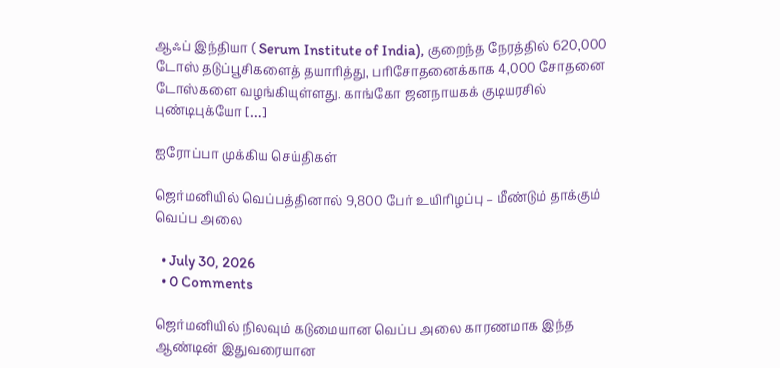ஆஃப் இந்தியா ( Serum Institute of India), குறைந்த நேரத்தில் 620,000 டோஸ் தடுப்பூசிகளைத் தயாரித்து, பரிசோதனைக்காக 4,000 சோதனை டோஸ்களை வழங்கியுள்ளது. காங்கோ ஜனநாயகக் குடியரசில் புண்டிபுக்யோ […]

ஐரோப்பா முக்கிய செய்திகள்

ஜெர்மனியில் வெப்பத்தினால் 9,800 பேர் உயிரிழப்பு – மீண்டும் தாக்கும் வெப்ப அலை

  • July 30, 2026
  • 0 Comments

ஜெர்மனியில் நிலவும் கடுமையான வெப்ப அலை காரணமாக இந்த ஆண்டின் இதுவரையான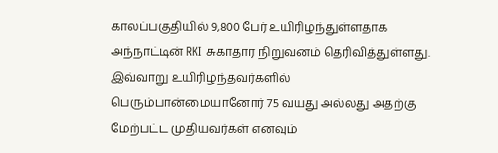காலப்பகுதியில் 9,800 பேர் உயிரிழந்துள்ளதாக அந்நாட்டின் RKI சுகாதார நிறுவனம் தெரிவித்துள்ளது. இவ்வாறு உயிரிழந்தவர்களில் பெரும்பான்மையானோர் 75 வயது அல்லது அதற்கு மேற்பட்ட முதியவர்கள் எனவும்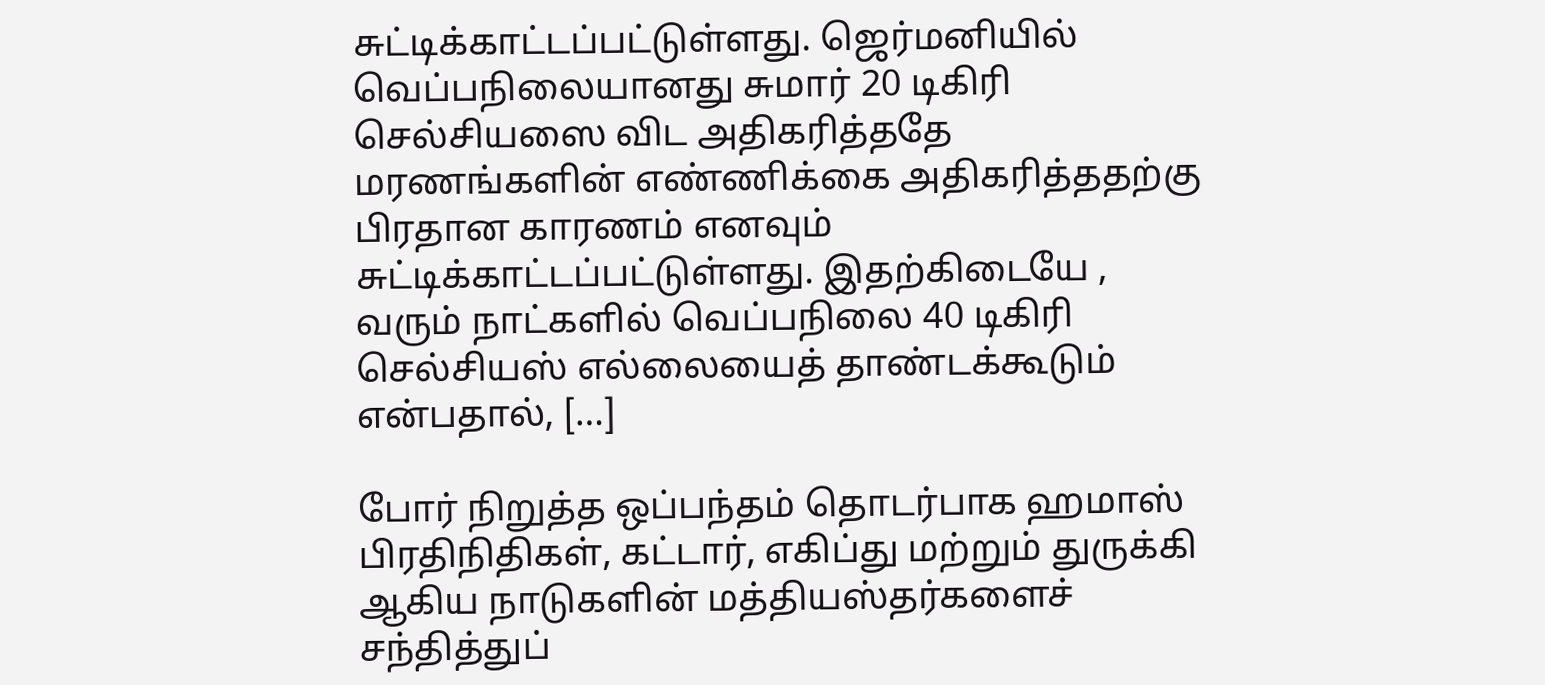சுட்டிக்காட்டப்பட்டுள்ளது. ஜெர்மனியில் வெப்பநிலையானது சுமார் 20 டிகிரி செல்சியஸை விட அதிகரித்ததே மரணங்களின் எண்ணிக்கை அதிகரித்ததற்கு பிரதான காரணம் எனவும் சுட்டிக்காட்டப்பட்டுள்ளது. இதற்கிடையே , வரும் நாட்களில் வெப்பநிலை 40 டிகிரி செல்சியஸ் எல்லையைத் தாண்டக்கூடும் என்பதால், […]

போர் நிறுத்த ஒப்பந்தம் தொடர்பாக ஹமாஸ் பிரதிநிதிகள், கட்டார், எகிப்து மற்றும் துருக்கி ஆகிய நாடுகளின் மத்தியஸ்தர்களைச் சந்தித்துப்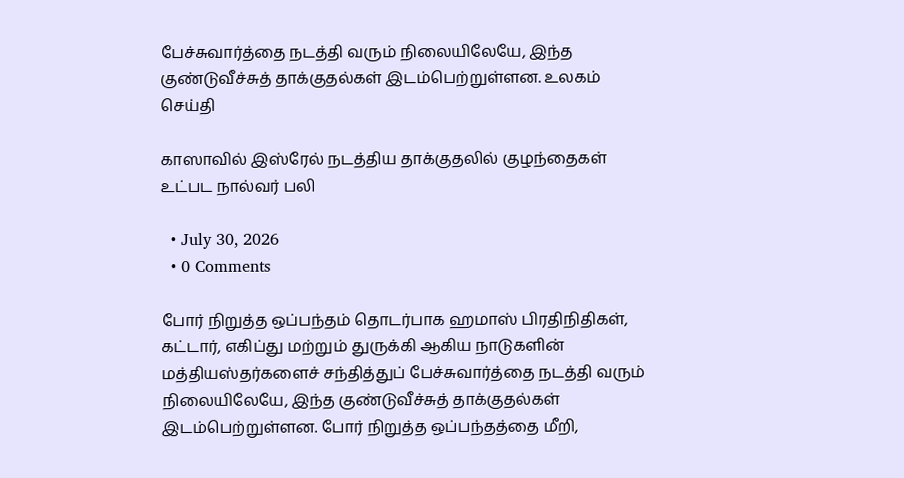பேச்சுவார்த்தை நடத்தி வரும் நிலையிலேயே, இந்த குண்டுவீச்சுத் தாக்குதல்கள் இடம்பெற்றுள்ளன. உலகம் செய்தி

காஸாவில் இஸ்ரேல் நடத்திய தாக்குதலில் குழந்தைகள் உட்பட நால்வர் பலி

  • July 30, 2026
  • 0 Comments

போர் நிறுத்த ஒப்பந்தம் தொடர்பாக ஹமாஸ் பிரதிநிதிகள், கட்டார், எகிப்து மற்றும் துருக்கி ஆகிய நாடுகளின் மத்தியஸ்தர்களைச் சந்தித்துப் பேச்சுவார்த்தை நடத்தி வரும் நிலையிலேயே, இந்த குண்டுவீச்சுத் தாக்குதல்கள் இடம்பெற்றுள்ளன. போர் நிறுத்த ஒப்பந்தத்தை மீறி,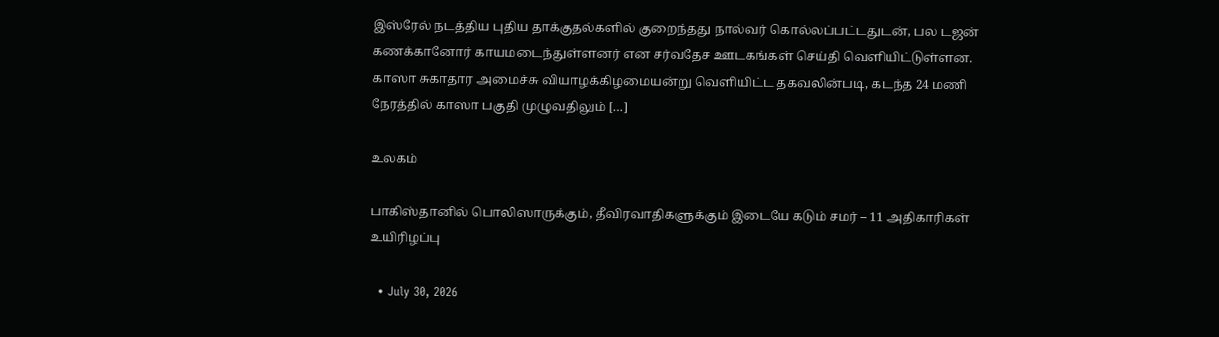இஸ்ரேல் நடத்திய புதிய தாக்குதல்களில் குறைந்தது நால்வர் கொல்லப்பட்டதுடன், பல டஜன் கணக்கானோர் காயமடைந்துள்ளனர் என சர்வதேச ஊடகங்கள் செய்தி வெளியிட்டுள்ளன. காஸா சுகாதார அமைச்சு வியாழக்கிழமையன்று வெளியிட்ட தகவலின்படி, கடந்த 24 மணி நேரத்தில் காஸா பகுதி முழுவதிலும் […]

உலகம்

பாகிஸ்தானில் பொலிஸாருக்கும், தீவிரவாதிகளுக்கும் இடையே கடும் சமர் – 11 அதிகாரிகள் உயிரிழப்பு

  • July 30, 2026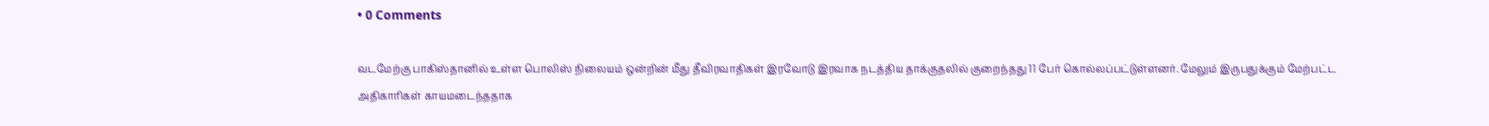• 0 Comments

வடமேற்கு பாகிஸ்தானில் உள்ள பொலிஸ் நிலையம் ஒன்றின் மீது தீவிரவாதிகள் இரவோடு இரவாக நடத்திய தாக்குதலில் குறைந்தது 11 பேர் கொல்லப்பட்டுள்ளனர். மேலும் இருபதுக்கும் மேற்பட்ட அதிகாரிகள் காயமடைந்ததாக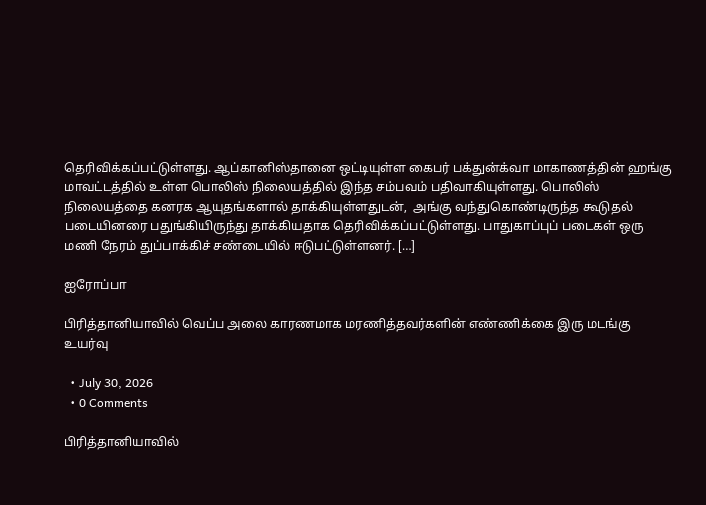தெரிவிக்கப்பட்டுள்ளது. ஆப்கானிஸ்தானை ஒட்டியுள்ள கைபர் பக்துன்க்வா மாகாணத்தின் ஹங்கு மாவட்டத்தில் உள்ள பொலிஸ் நிலையத்தில் இந்த சம்பவம் பதிவாகியுள்ளது. பொலிஸ் நிலையத்தை கனரக ஆயுதங்களால் தாக்கியுள்ளதுடன்,  அங்கு வந்துகொண்டிருந்த கூடுதல் படையினரை பதுங்கியிருந்து தாக்கியதாக தெரிவிக்கப்பட்டுள்ளது. பாதுகாப்புப் படைகள் ஒரு மணி நேரம் துப்பாக்கிச் சண்டையில் ஈடுபட்டுள்ளனர். […]

ஐரோப்பா

பிரித்தானியாவில் வெப்ப அலை காரணமாக மரணித்தவர்களின் எண்ணிக்கை இரு மடங்கு உயர்வு

  • July 30, 2026
  • 0 Comments

பிரித்தானியாவில்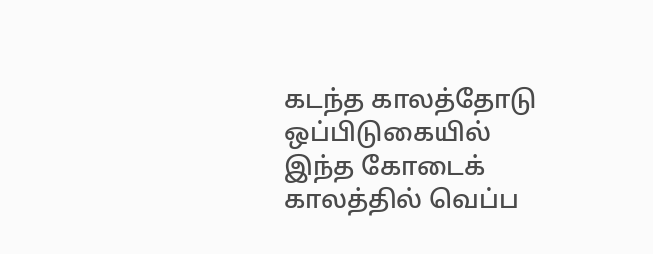கடந்த காலத்தோடு ஒப்பிடுகையில் இந்த கோடைக் காலத்தில் வெப்ப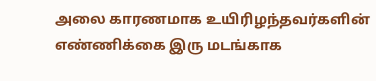அலை காரணமாக உயிரிழந்தவர்களின் எண்ணிக்கை இரு மடங்காக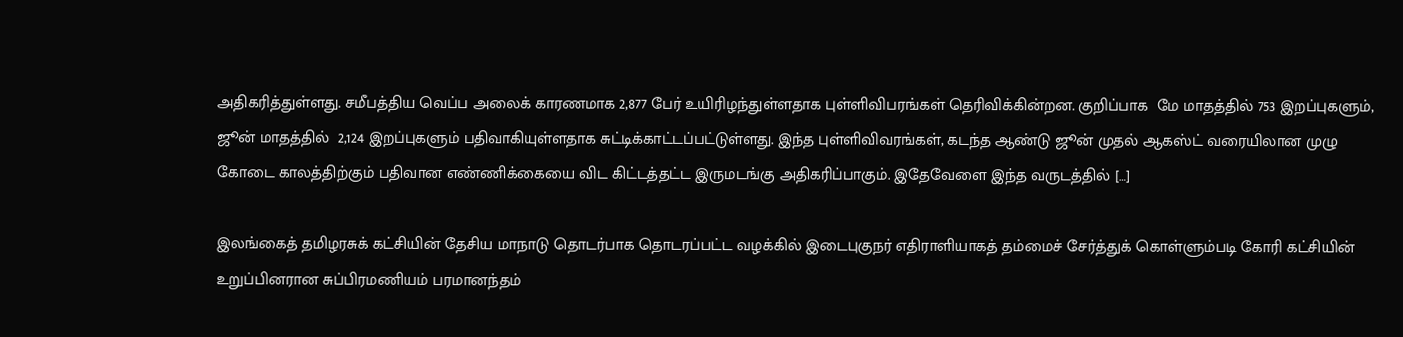அதிகரித்துள்ளது. சமீபத்திய வெப்ப அலைக் காரணமாக 2,877 பேர் உயிரிழந்துள்ளதாக புள்ளிவிபரங்கள் தெரிவிக்கின்றன. குறிப்பாக  மே மாதத்தில் 753 இறப்புகளும், ஜூன் மாதத்தில்  2,124 இறப்புகளும் பதிவாகியுள்ளதாக சுட்டிக்காட்டப்பட்டுள்ளது. இந்த புள்ளிவிவரங்கள், கடந்த ஆண்டு ஜூன் முதல் ஆகஸ்ட் வரையிலான முழு கோடை காலத்திற்கும் பதிவான எண்ணிக்கையை விட கிட்டத்தட்ட இருமடங்கு அதிகரிப்பாகும். இதேவேளை இந்த வருடத்தில் […]

இலங்கைத் தமிழரசுக் கட்சியின் தேசிய மாநாடு தொடர்பாக தொடரப்பட்ட வழக்கில் இடைபுகுநர் எதிராளியாகத் தம்மைச் சேர்த்துக் கொள்ளும்படி கோரி கட்சியின் உறுப்பினரான சுப்பிரமணியம் பரமானந்தம்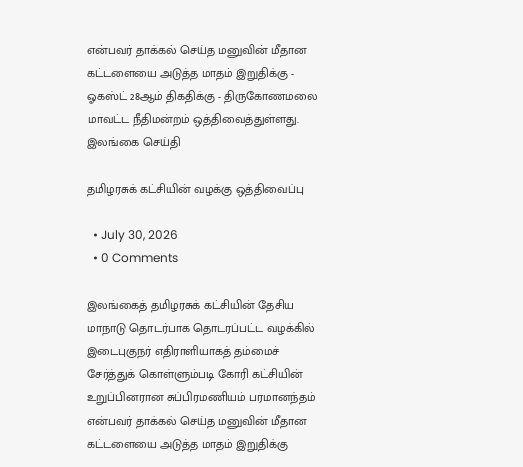என்பவர் தாக்கல் செய்த மனுவின் மீதான கட்டளையை அடுத்த மாதம் இறுதிக்கு - ஓகஸ்ட் 28ஆம் திகதிக்கு - திருகோணமலை மாவட்ட நீதிமன்றம் ஒத்திவைத்துள்ளது. இலங்கை செய்தி

தமிழரசுக் கட்சியின் வழக்கு ஒத்திவைப்பு

  • July 30, 2026
  • 0 Comments

இலங்கைத் தமிழரசுக் கட்சியின் தேசிய மாநாடு தொடர்பாக தொடரப்பட்ட வழக்கில் இடைபுகுநர் எதிராளியாகத் தம்மைச் சேர்த்துக் கொள்ளும்படி கோரி கட்சியின் உறுப்பினரான சுப்பிரமணியம் பரமானந்தம் என்பவர் தாக்கல் செய்த மனுவின் மீதான கட்டளையை அடுத்த மாதம் இறுதிக்கு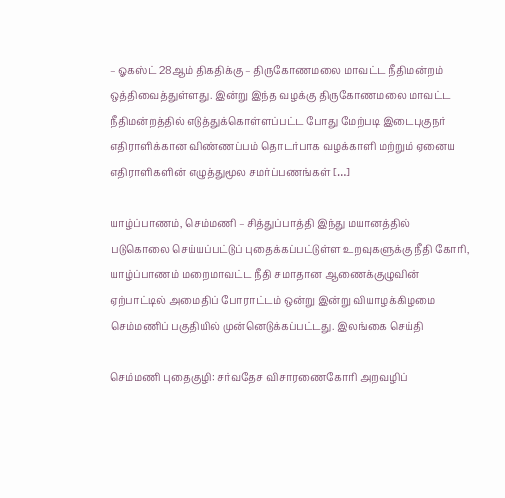– ஓகஸ்ட் 28ஆம் திகதிக்கு – திருகோணமலை மாவட்ட நீதிமன்றம் ஒத்திவைத்துள்ளது. இன்று இந்த வழக்கு திருகோணமலை மாவட்ட நீதிமன்றத்தில் எடுத்துக்கொள்ளப்பட்ட போது மேற்படி இடைபுகுநர் எதிராளிக்கான விண்ணப்பம் தொடர்பாக வழக்காளி மற்றும் ஏனைய எதிராளிகளின் எழுத்துமூல சமர்ப்பணங்கள் […]

யாழ்ப்பாணம், செம்மணி – சித்துப்பாத்தி இந்து மயானத்தில் படுகொலை செய்யப்பட்டுப் புதைக்கப்பட்டுள்ள உறவுகளுக்கு நீதி கோரி, யாழ்ப்பாணம் மறைமாவட்ட நீதி சமாதான ஆணைக்குழுவின் ஏற்பாட்டில் அமைதிப் போராட்டம் ஒன்று இன்று வியாழக்கிழமை செம்மணிப் பகுதியில் முன்னெடுக்கப்பட்டது. இலங்கை செய்தி

செம்மணி புதைகுழி: சர்வதேச விசாரணைகோரி அறவழிப்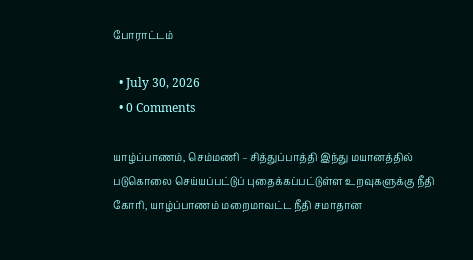போராட்டம்

  • July 30, 2026
  • 0 Comments

யாழ்ப்பாணம், செம்மணி – சித்துப்பாத்தி இந்து மயானத்தில் படுகொலை செய்யப்பட்டுப் புதைக்கப்பட்டுள்ள உறவுகளுக்கு நீதி கோரி, யாழ்ப்பாணம் மறைமாவட்ட நீதி சமாதான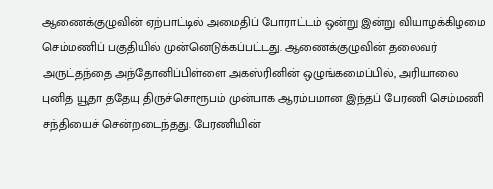ஆணைக்குழுவின் ஏற்பாட்டில் அமைதிப் போராட்டம் ஒன்று இன்று வியாழக்கிழமை செம்மணிப் பகுதியில் முன்னெடுக்கப்பட்டது. ஆணைக்குழுவின் தலைவர் அருட்தந்தை அந்தோனிப்பிள்ளை அகஸ்ரினின் ஒழுங்கமைப்பில், அரியாலை புனித யூதா ததேயு திருச்சொரூபம் முன்பாக ஆரம்பமான இந்தப் பேரணி செம்மணி சந்தியைச் சென்றடைந்தது. பேரணியின்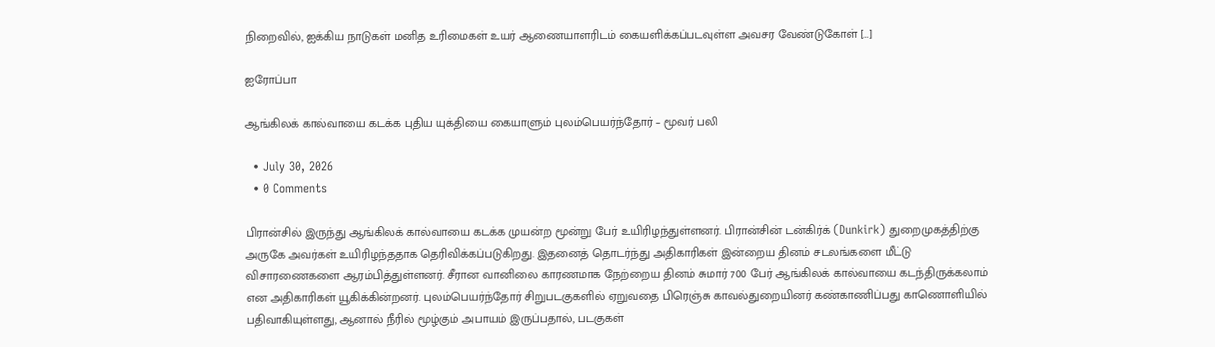நிறைவில், ஐக்கிய நாடுகள் மனித உரிமைகள் உயர் ஆணையாளரிடம் கையளிக்கப்படவுள்ள அவசர வேண்டுகோள் […]

ஐரோப்பா

ஆங்கிலக் கால்வாயை கடக்க புதிய யுக்தியை கையாளும் புலம்பெயர்ந்தோர் – மூவர் பலி

  • July 30, 2026
  • 0 Comments

பிரான்சில் இருந்து ஆங்கிலக் கால்வாயை கடக்க முயன்ற மூன்று பேர் உயிரிழந்துள்ளனர். பிரான்சின் டன்கிர்க் (Dunkirk) துறைமுகத்திற்கு  அருகே அவர்கள் உயிரிழந்ததாக தெரிவிக்கப்படுகிறது. இதனைத் தொடர்ந்து அதிகாரிகள் இன்றைய தினம் சடலங்களை மீட்டு விசாரணைகளை ஆரம்பித்துள்ளனர். சீரான வானிலை காரணமாக நேற்றைய தினம் சுமார் 700 பேர் ஆங்கிலக் கால்வாயை கடந்திருக்கலாம் என அதிகாரிகள் யூகிக்கின்றனர். புலம்பெயர்ந்தோர் சிறுபடகுகளில் ஏறுவதை பிரெஞ்சு காவல்துறையினர் கண்காணிப்பது காணொளியில் பதிவாகியுள்ளது, ஆனால் நீரில் மூழ்கும் அபாயம் இருப்பதால், படகுகள்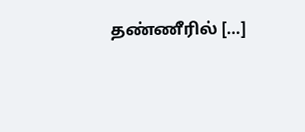தண்ணீரில் […]